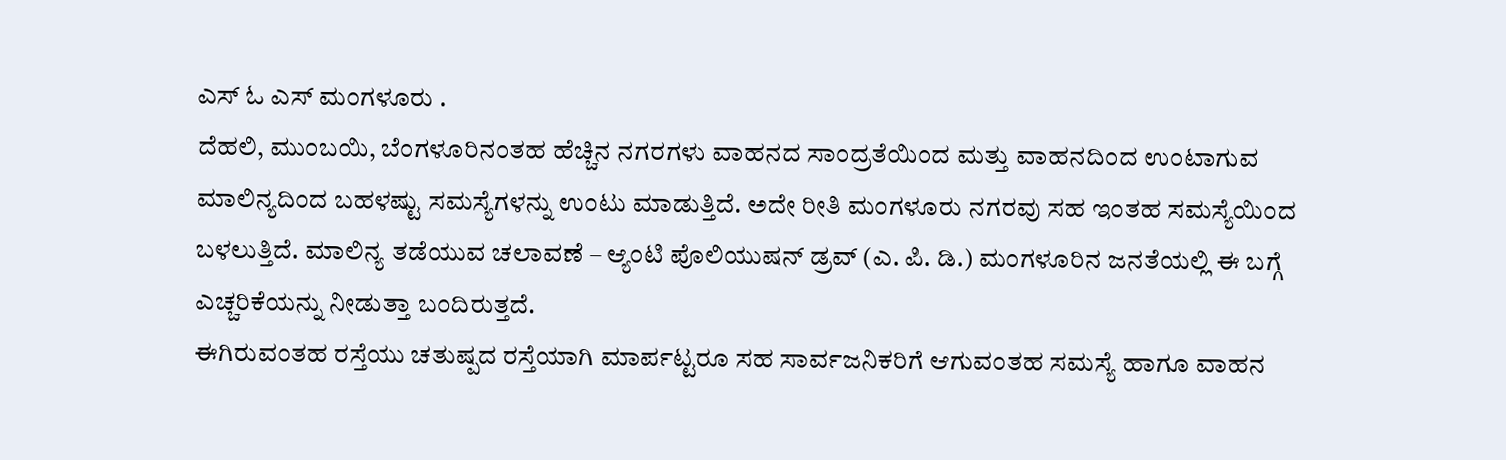ಎಸ್ ಓ ಎಸ್ ಮಂಗಳೂರು .
ದೆಹಲಿ, ಮುಂಬಯಿ, ಬೆಂಗಳೂರಿನಂತಹ ಹೆಚ್ಚಿನ ನಗರಗಳು ವಾಹನದ ಸಾಂದ್ರತೆಯಿಂದ ಮತ್ತು ವಾಹನದಿಂದ ಉಂಟಾಗುವ ಮಾಲಿನ್ಯದಿಂದ ಬಹಳಷ್ಟು ಸಮಸ್ಯೆಗಳನ್ನು ಉಂಟು ಮಾಡುತ್ತಿದೆ. ಅದೇ ರೀತಿ ಮಂಗಳೂರು ನಗರವು ಸಹ ಇಂತಹ ಸಮಸ್ಯೆಯಿಂದ ಬಳಲುತ್ತಿದೆ. ಮಾಲಿನ್ಯ ತಡೆಯುವ ಚಲಾವಣೆ – ಆ್ಯಂಟಿ ಪೊಲಿಯುಷನ್ ಡ್ರವ್ (ಎ. ಪಿ. ಡಿ.) ಮಂಗಳೂರಿನ ಜನತೆಯಲ್ಲಿ ಈ ಬಗ್ಗೆ ಎಚ್ಚರಿಕೆಯನ್ನು ನೀಡುತ್ತಾ ಬಂದಿರುತ್ತದೆ.
ಈಗಿರುವಂತಹ ರಸ್ತೆಯು ಚತುಷ್ಪದ ರಸ್ತೆಯಾಗಿ ಮಾರ್ಪಟ್ಟರೂ ಸಹ ಸಾರ್ವಜನಿಕರಿಗೆ ಆಗುವಂತಹ ಸಮಸ್ಯೆ ಹಾಗೂ ವಾಹನ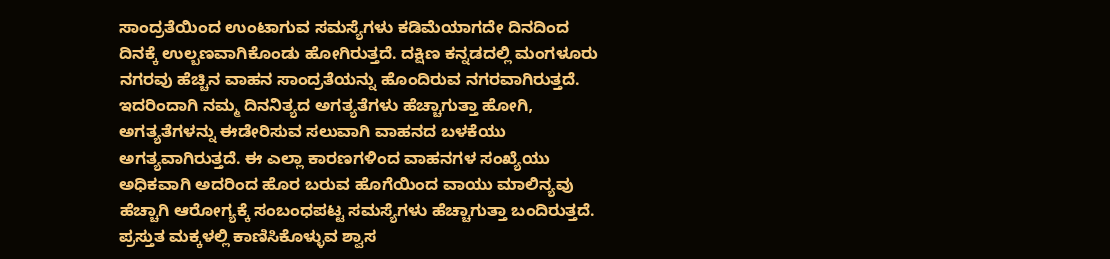ಸಾಂದ್ರತೆಯಿಂದ ಉಂಟಾಗುವ ಸಮಸ್ಯೆಗಳು ಕಡಿಮೆಯಾಗದೇ ದಿನದಿಂದ ದಿನಕ್ಕೆ ಉಲ್ಬಣವಾಗಿಕೊಂಡು ಹೋಗಿರುತ್ತದೆ. ದಕ್ಷಿಣ ಕನ್ನಡದಲ್ಲಿ ಮಂಗಳೂರು ನಗರವು ಹೆಚ್ಚಿನ ವಾಹನ ಸಾಂದ್ರತೆಯನ್ನು ಹೊಂದಿರುವ ನಗರವಾಗಿರುತ್ತದೆ. ಇದರಿಂದಾಗಿ ನಮ್ಮ ದಿನನಿತ್ಯದ ಅಗತ್ಯತೆಗಳು ಹೆಚ್ಚಾಗುತ್ತಾ ಹೋಗಿ, ಅಗತ್ಯತೆಗಳನ್ನು ಈಡೇರಿಸುವ ಸಲುವಾಗಿ ವಾಹನದ ಬಳಕೆಯು ಅಗತ್ಯವಾಗಿರುತ್ತದೆ. ಈ ಎಲ್ಲಾ ಕಾರಣಗಳಿಂದ ವಾಹನಗಳ ಸಂಖ್ಯೆಯು ಅಧಿಕವಾಗಿ ಅದರಿಂದ ಹೊರ ಬರುವ ಹೊಗೆಯಿಂದ ವಾಯು ಮಾಲಿನ್ಯವು ಹೆಚ್ಚಾಗಿ ಆರೋಗ್ಯಕ್ಕೆ ಸಂಬಂಧಪಟ್ಟ ಸಮಸ್ಯೆಗಳು ಹೆಚ್ಚಾಗುತ್ತಾ ಬಂದಿರುತ್ತದೆ. ಪ್ರಸ್ತುತ ಮಕ್ಕಳಲ್ಲಿ ಕಾಣಿಸಿಕೊಳ್ಳುವ ಶ್ವಾಸ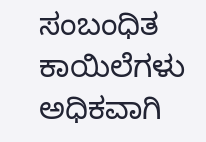ಸಂಬಂಧಿತ ಕಾಯಿಲೆಗಳು ಅಧಿಕವಾಗಿ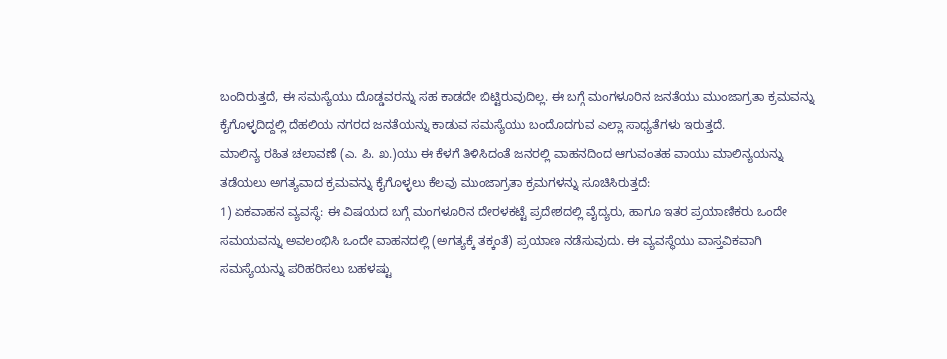ಬಂದಿರುತ್ತದೆ, ಈ ಸಮಸ್ಯೆಯು ದೊಡ್ಡವರನ್ನು ಸಹ ಕಾಡದೇ ಬಿಟ್ಟಿರುವುದಿಲ್ಲ. ಈ ಬಗ್ಗೆ ಮಂಗಳೂರಿನ ಜನತೆಯು ಮುಂಜಾಗ್ರತಾ ಕ್ರಮವನ್ನು ಕೈಗೊಳ್ಳದಿದ್ದಲ್ಲಿ ದೆಹಲಿಯ ನಗರದ ಜನತೆಯನ್ನು ಕಾಡುವ ಸಮಸ್ಯೆಯು ಬಂದೊದಗುವ ಎಲ್ಲಾ ಸಾಧ್ಯತೆಗಳು ಇರುತ್ತದೆ.
ಮಾಲಿನ್ಯ ರಹಿತ ಚಲಾವಣೆ (ಎ. ಪಿ. ಖ.)ಯು ಈ ಕೆಳಗೆ ತಿಳಿಸಿದಂತೆ ಜನರಲ್ಲಿ ವಾಹನದಿಂದ ಆಗುವಂತಹ ವಾಯು ಮಾಲಿನ್ಯಯನ್ನು ತಡೆಯಲು ಅಗತ್ಯವಾದ ಕ್ರಮವನ್ನು ಕೈಗೊಳ್ಳಲು ಕೆಲವು ಮುಂಜಾಗ್ರತಾ ಕ್ರಮಗಳನ್ನು ಸೂಚಿಸಿರುತ್ತದೆ:
1) ಏಕವಾಹನ ವ್ಯವಸ್ಥೆ: ಈ ವಿಷಯದ ಬಗ್ಗೆ ಮಂಗಳೂರಿನ ದೇರಳಕಟ್ಟೆ ಪ್ರದೇಶದಲ್ಲಿ ವೈದ್ಯರು, ಹಾಗೂ ಇತರ ಪ್ರಯಾಣಿಕರು ಒಂದೇ ಸಮಯವನ್ನು ಅವಲಂಭಿಸಿ ಒಂದೇ ವಾಹನದಲ್ಲಿ (ಅಗತ್ಯಕ್ಕೆ ತಕ್ಕಂತೆ) ಪ್ರಯಾಣ ನಡೆಸುವುದು. ಈ ವ್ಯವಸ್ಥೆಯು ವಾಸ್ತವಿಕವಾಗಿ ಸಮಸ್ಯೆಯನ್ನು ಪರಿಹರಿಸಲು ಬಹಳಷ್ಟು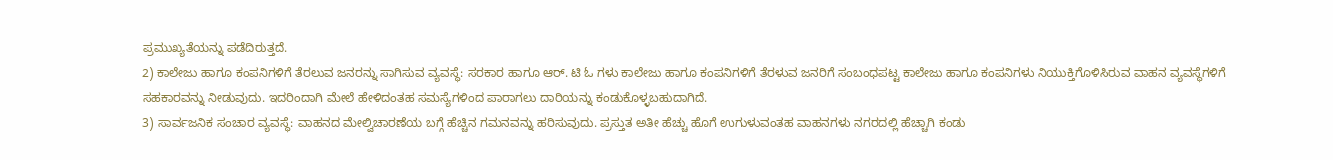ಪ್ರಮುಖ್ಯತೆಯನ್ನು ಪಡೆದಿರುತ್ತದೆ.
2) ಕಾಲೇಜು ಹಾಗೂ ಕಂಪನಿಗಳಿಗೆ ತೆರಲುವ ಜನರನ್ನು ಸಾಗಿಸುವ ವ್ಯವಸ್ಥೆ: ಸರಕಾರ ಹಾಗೂ ಆರ್. ಟಿ ಓ ಗಳು ಕಾಲೇಜು ಹಾಗೂ ಕಂಪನಿಗಳಿಗೆ ತೆರಳುವ ಜನರಿಗೆ ಸಂಬಂಧಪಟ್ಟ ಕಾಲೇಜು ಹಾಗೂ ಕಂಪನಿಗಳು ನಿಯುಕ್ತಿಗೊಳಿಸಿರುವ ವಾಹನ ವ್ಯವಸ್ಥೆಗಳಿಗೆ ಸಹಕಾರವನ್ನು ನೀಡುವುದು. ಇದರಿಂದಾಗಿ ಮೇಲೆ ಹೇಳಿದಂತಹ ಸಮಸ್ಯೆಗಳಿಂದ ಪಾರಾಗಲು ದಾರಿಯನ್ನು ಕಂಡುಕೊಳ್ಳಬಹುದಾಗಿದೆ.
3) ಸಾರ್ವಜನಿಕ ಸಂಚಾರ ವ್ಯವಸ್ಥೆ: ವಾಹನದ ಮೇಲ್ವಿಚಾರಣೆಯ ಬಗ್ಗೆ ಹೆಚ್ಚಿನ ಗಮನವನ್ನು ಹರಿಸುವುದು. ಪ್ರಸ್ತುತ ಅತೀ ಹೆಚ್ಚು ಹೊಗೆ ಉಗುಳುವಂತಹ ವಾಹನಗಳು ನಗರದಲ್ಲಿ ಹೆಚ್ಚಾಗಿ ಕಂಡು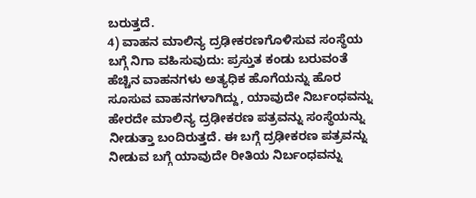ಬರುತ್ತದೆ.
4) ವಾಹನ ಮಾಲಿನ್ಯ ದ್ರಢೀಕರಣಗೊಳಿಸುವ ಸಂಸ್ಥೆಯ ಬಗ್ಗೆ ನಿಗಾ ವಹಿಸುವುದು: ಪ್ರಸ್ತುತ ಕಂಡು ಬರುವಂತೆ ಹೆಚ್ಚಿನ ವಾಹನಗಳು ಅತ್ಯಧಿಕ ಹೊಗೆಯನ್ನು ಹೊರ ಸೂಸುವ ವಾಹನಗಳಾಗಿದ್ದು, ಯಾವುದೇ ನಿರ್ಬಂಧವನ್ನು ಹೇರದೇ ಮಾಲಿನ್ಯ ದ್ರಢೀಕರಣ ಪತ್ರವನ್ನು ಸಂಸ್ಥೆಯನ್ನು ನೀಡುತ್ತಾ ಬಂದಿರುತ್ತದೆ. ಈ ಬಗ್ಗೆ ದ್ರಢೀಕರಣ ಪತ್ರವನ್ನು ನೀಡುವ ಬಗ್ಗೆ ಯಾವುದೇ ರೀತಿಯ ನಿರ್ಬಂಧವನ್ನು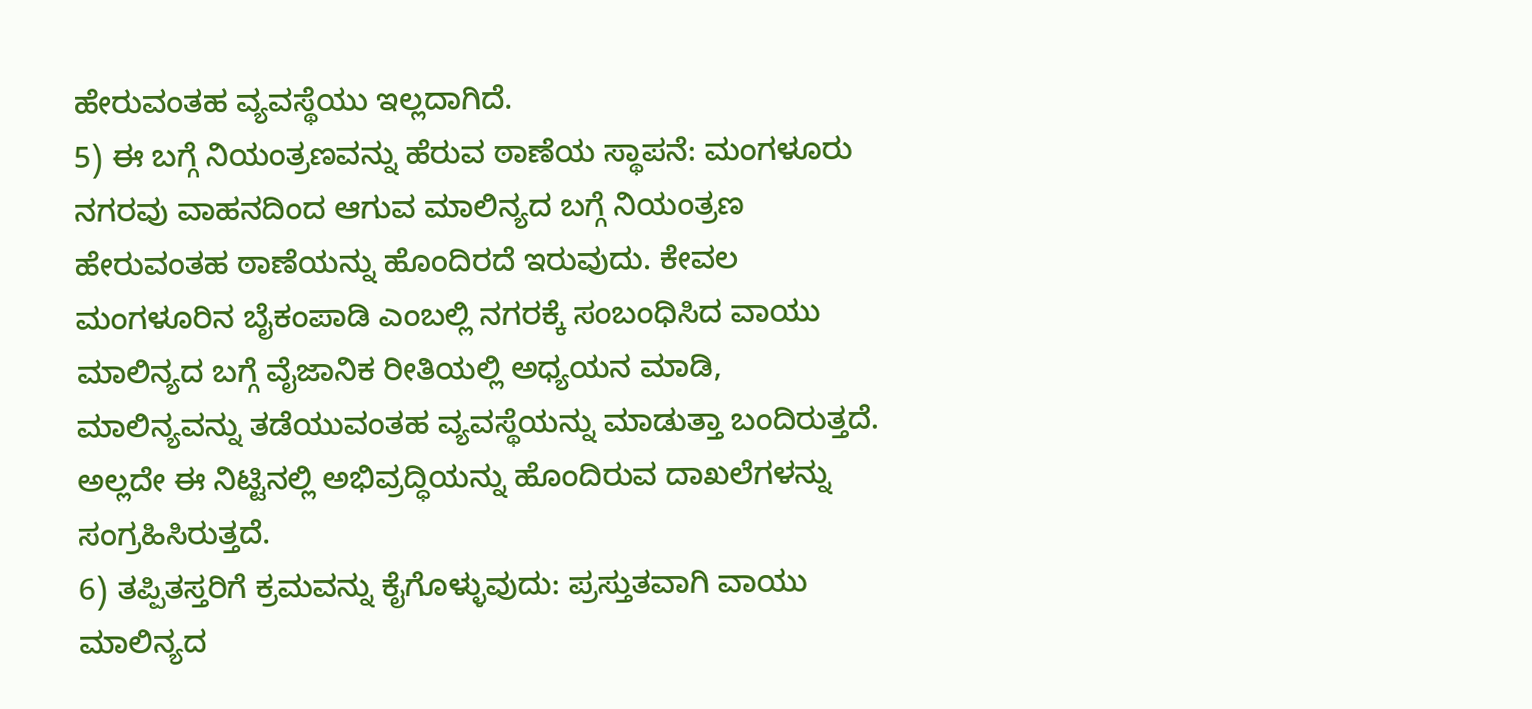ಹೇರುವಂತಹ ವ್ಯವಸ್ಥೆಯು ಇಲ್ಲದಾಗಿದೆ.
5) ಈ ಬಗ್ಗೆ ನಿಯಂತ್ರಣವನ್ನು ಹೆರುವ ಠಾಣೆಯ ಸ್ಥಾಪನೆ: ಮಂಗಳೂರು ನಗರವು ವಾಹನದಿಂದ ಆಗುವ ಮಾಲಿನ್ಯದ ಬಗ್ಗೆ ನಿಯಂತ್ರಣ ಹೇರುವಂತಹ ಠಾಣೆಯನ್ನು ಹೊಂದಿರದೆ ಇರುವುದು. ಕೇವಲ ಮಂಗಳೂರಿನ ಬೈಕಂಪಾಡಿ ಎಂಬಲ್ಲಿ ನಗರಕ್ಕೆ ಸಂಬಂಧಿಸಿದ ವಾಯು ಮಾಲಿನ್ಯದ ಬಗ್ಗೆ ವೈಜಾನಿಕ ರೀತಿಯಲ್ಲಿ ಅಧ್ಯಯನ ಮಾಡಿ, ಮಾಲಿನ್ಯವನ್ನು ತಡೆಯುವಂತಹ ವ್ಯವಸ್ಥೆಯನ್ನು ಮಾಡುತ್ತಾ ಬಂದಿರುತ್ತದೆ. ಅಲ್ಲದೇ ಈ ನಿಟ್ಟಿನಲ್ಲಿ ಅಭಿವ್ರದ್ಧಿಯನ್ನು ಹೊಂದಿರುವ ದಾಖಲೆಗಳನ್ನು ಸಂಗ್ರಹಿಸಿರುತ್ತದೆ.
6) ತಪ್ಪಿತಸ್ತರಿಗೆ ಕ್ರಮವನ್ನು ಕೈಗೊಳ್ಳುವುದು: ಪ್ರಸ್ತುತವಾಗಿ ವಾಯು ಮಾಲಿನ್ಯದ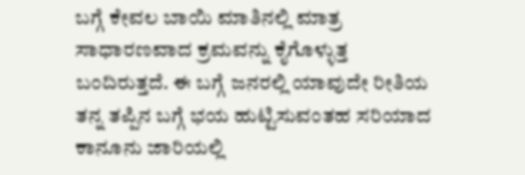ಬಗ್ಗೆ ಕೇವಲ ಬಾಯಿ ಮಾತಿನಲ್ಲಿ ಮಾತ್ರ ಸಾಧಾರಣವಾದ ಕ್ರಮವನ್ನು ಕೈಗೊಳ್ಳುತ್ತ ಬಂದಿರುತ್ತದೆ. ಈ ಬಗ್ಗೆ ಜನರಲ್ಲಿ ಯಾವುದೇ ರೀತಿಯ ತನ್ನ ತಪ್ಪಿನ ಬಗ್ಗೆ ಭಯ ಹುಟ್ಟಿಸುವಂತಹ ಸರಿಯಾದ ಕಾನೂನು ಜಾರಿಯಲ್ಲಿ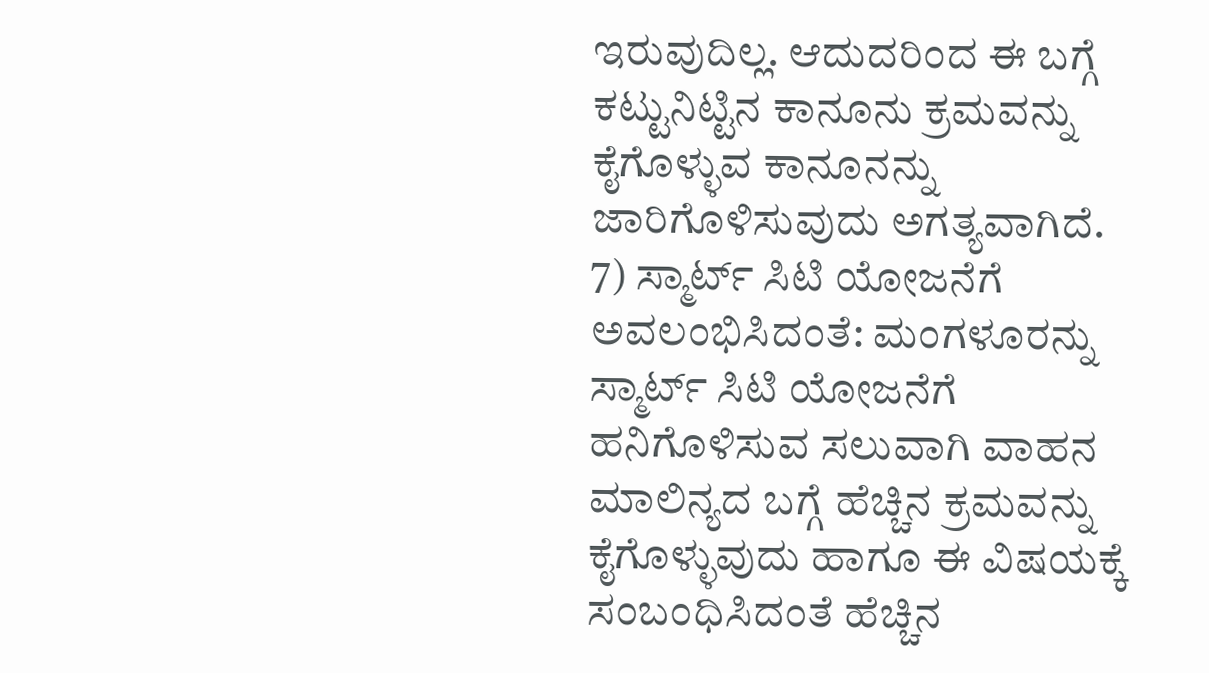ಇರುವುದಿಲ್ಲ. ಆದುದರಿಂದ ಈ ಬಗ್ಗೆ ಕಟ್ಟುನಿಟ್ಟಿನ ಕಾನೂನು ಕ್ರಮವನ್ನು ಕೈಗೊಳ್ಳುವ ಕಾನೂನನ್ನು ಜಾರಿಗೊಳಿಸುವುದು ಅಗತ್ಯವಾಗಿದೆ.
7) ಸ್ಮಾರ್ಟ್ ಸಿಟಿ ಯೋಜನೆಗೆ ಅವಲಂಭಿಸಿದಂತೆ: ಮಂಗಳೂರನ್ನು ಸ್ಮಾರ್ಟ್ ಸಿಟಿ ಯೋಜನೆಗೆ ಹನಿಗೊಳಿಸುವ ಸಲುವಾಗಿ ವಾಹನ ಮಾಲಿನ್ಯದ ಬಗ್ಗೆ ಹೆಚ್ಚಿನ ಕ್ರಮವನ್ನು ಕೈಗೊಳ್ಳುವುದು ಹಾಗೂ ಈ ವಿಷಯಕ್ಕೆ ಸಂಬಂಧಿಸಿದಂತೆ ಹೆಚ್ಚಿನ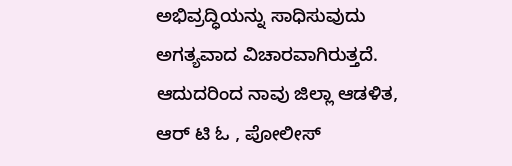ಅಭಿವ್ರದ್ಧಿಯನ್ನು ಸಾಧಿಸುವುದು ಅಗತ್ಯವಾದ ವಿಚಾರವಾಗಿರುತ್ತದೆ.
ಆದುದರಿಂದ ನಾವು ಜಿಲ್ಲಾ ಆಡಳಿತ, ಆರ್ ಟಿ ಓ , ಪೋಲೀಸ್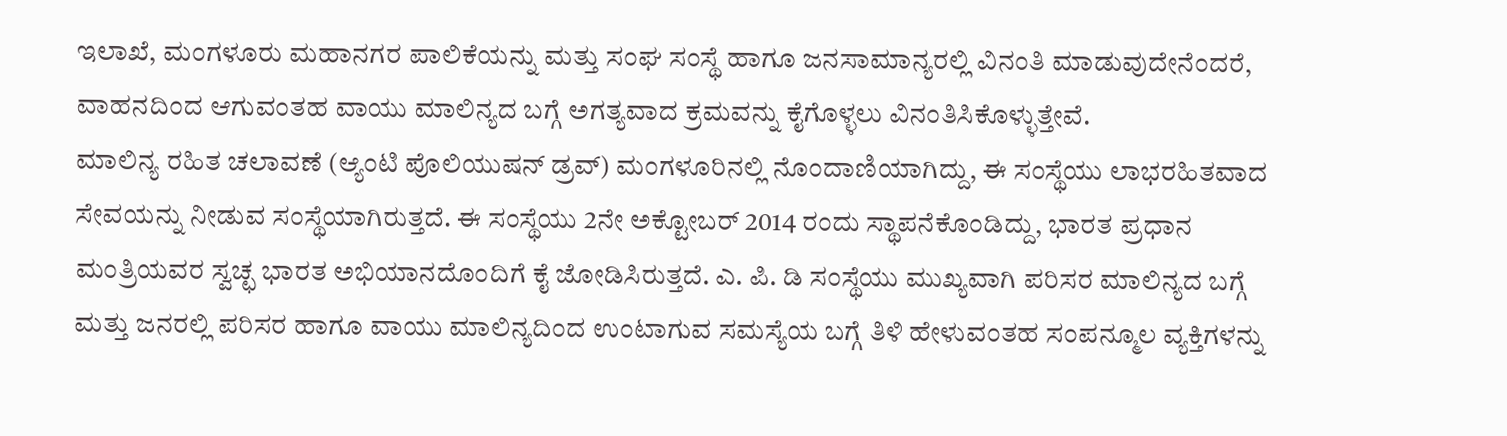ಇಲಾಖೆ, ಮಂಗಳೂರು ಮಹಾನಗರ ಪಾಲಿಕೆಯನ್ನು ಮತ್ತು ಸಂಘ ಸಂಸ್ಥೆ ಹಾಗೂ ಜನಸಾಮಾನ್ಯರಲ್ಲಿ ವಿನಂತಿ ಮಾಡುವುದೇನೆಂದರೆ, ವಾಹನದಿಂದ ಆಗುವಂತಹ ವಾಯು ಮಾಲಿನ್ಯದ ಬಗ್ಗೆ ಅಗತ್ಯವಾದ ಕ್ರಮವನ್ನು ಕೈಗೊಳ್ಳಲು ವಿನಂತಿಸಿಕೊಳ್ಳುತ್ತೇವೆ.
ಮಾಲಿನ್ಯ ರಹಿತ ಚಲಾವಣೆ (ಆ್ಯಂಟಿ ಪೊಲಿಯುಷನ್ ಡ್ರವ್) ಮಂಗಳೂರಿನಲ್ಲಿ ನೊಂದಾಣಿಯಾಗಿದ್ದು, ಈ ಸಂಸ್ಥೆಯು ಲಾಭರಹಿತವಾದ ಸೇವಯನ್ನು ನೀಡುವ ಸಂಸ್ಥೆಯಾಗಿರುತ್ತದೆ. ಈ ಸಂಸ್ಥೆಯು 2ನೇ ಅಕ್ಟೋಬರ್ 2014 ರಂದು ಸ್ಥಾಪನೆಕೊಂಡಿದ್ದು, ಭಾರತ ಪ್ರಧಾನ ಮಂತ್ರಿಯವರ ಸ್ವಚ್ಛ ಭಾರತ ಅಭಿಯಾನದೊಂದಿಗೆ ಕೈ ಜೋಡಿಸಿರುತ್ತದೆ. ಎ. ಪಿ. ಡಿ ಸಂಸ್ಥೆಯು ಮುಖ್ಯವಾಗಿ ಪರಿಸರ ಮಾಲಿನ್ಯದ ಬಗ್ಗೆ ಮತ್ತು ಜನರಲ್ಲಿ ಪರಿಸರ ಹಾಗೂ ವಾಯು ಮಾಲಿನ್ಯದಿಂದ ಉಂಟಾಗುವ ಸಮಸ್ಯೆಯ ಬಗ್ಗೆ ತಿಳಿ ಹೇಳುವಂತಹ ಸಂಪನ್ಮೂಲ ವ್ಯಕ್ತಿಗಳನ್ನು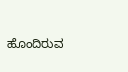ಹೊಂದಿರುವ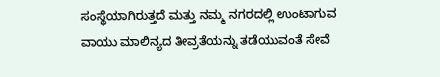ಸಂಸ್ಥೆಯಾಗಿರುತ್ತದೆ ಮತ್ತು ನಮ್ಮ ನಗರದಲ್ಲಿ ಉಂಟಾಗುವ ವಾಯು ಮಾಲಿನ್ಯದ ತೀವ್ರತೆಯನ್ನು ತಡೆಯುವಂತೆ ಸೇವೆ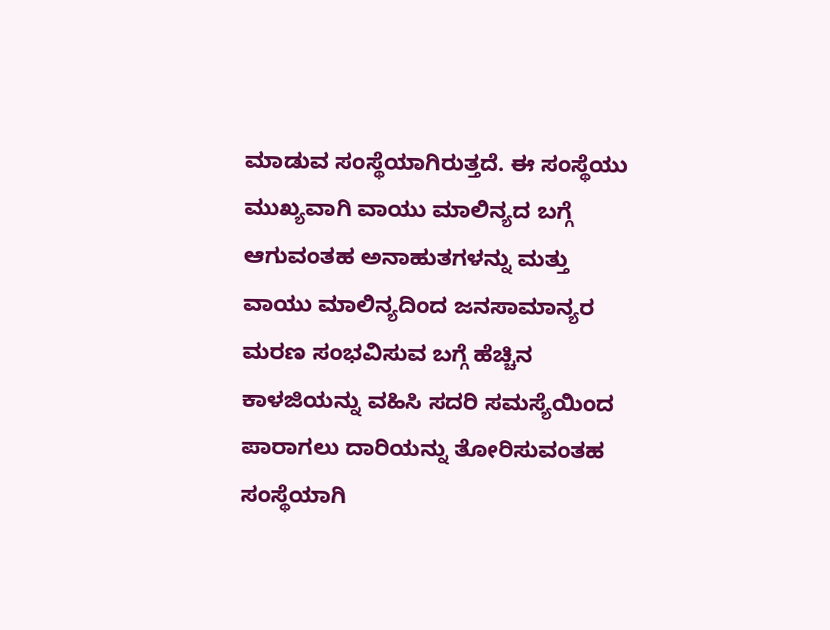ಮಾಡುವ ಸಂಸ್ಥೆಯಾಗಿರುತ್ತದೆ. ಈ ಸಂಸ್ಥೆಯು ಮುಖ್ಯವಾಗಿ ವಾಯು ಮಾಲಿನ್ಯದ ಬಗ್ಗೆ ಆಗುವಂತಹ ಅನಾಹುತಗಳನ್ನು ಮತ್ತು ವಾಯು ಮಾಲಿನ್ಯದಿಂದ ಜನಸಾಮಾನ್ಯರ ಮರಣ ಸಂಭವಿಸುವ ಬಗ್ಗೆ ಹೆಚ್ಚಿನ ಕಾಳಜಿಯನ್ನು ವಹಿಸಿ ಸದರಿ ಸಮಸ್ಯೆಯಿಂದ ಪಾರಾಗಲು ದಾರಿಯನ್ನು ತೋರಿಸುವಂತಹ ಸಂಸ್ಥೆಯಾಗಿ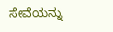ಸೇವೆಯನ್ನು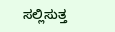ಸಲ್ಲಿಸುತ್ತ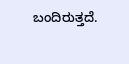ಬಂದಿರುತ್ತದೆ.